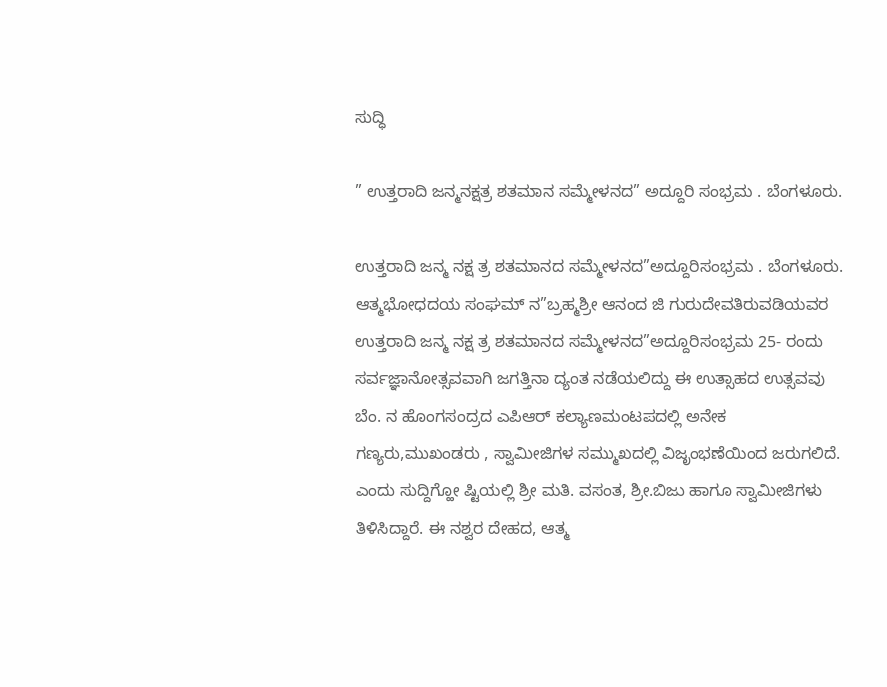ಸುದ್ಧಿ

” ಉತ್ತರಾದಿ ಜನ್ಮನಕ್ಷತ್ರ ಶತಮಾನ ಸಮ್ಮೇಳನದ” ಅದ್ದೂರಿ ಸಂಭ್ರಮ . ಬೆಂಗಳೂರು.

ಉತ್ತರಾದಿ ಜನ್ಮ ನಕ್ಷ ತ್ರ ಶತಮಾನದ ಸಮ್ಮೇಳನದ”ಅದ್ದೂರಿಸಂಭ್ರಮ . ಬೆಂಗಳೂರು. ಆತ್ಮಭೋಧದಯ ಸಂಘಮ್ ನ”ಬ್ರಹ್ಮಶ್ರೀ ಆನಂದ ಜಿ ಗುರುದೇವತಿರುವಡಿಯವರ ಉತ್ತರಾದಿ ಜನ್ಮ ನಕ್ಷ ತ್ರ ಶತಮಾನದ ಸಮ್ಮೇಳನದ”ಅದ್ದೂರಿಸಂಭ್ರಮ 25- ರಂದು ಸರ್ವಜ್ಞಾನೋತ್ಸವವಾಗಿ ಜಗತ್ತಿನಾ ದ್ಯಂತ ನಡೆಯಲಿದ್ದು ಈ ಉತ್ಸಾಹದ ಉತ್ಸವವು ಬೆಂ. ನ ಹೊಂಗಸಂದ್ರದ ಎಪಿಆರ್ ಕಲ್ಯಾಣಮಂಟಪದಲ್ಲಿ ಅನೇಕ ಗಣ್ಯರು,ಮುಖಂಡರು , ಸ್ವಾಮೀಜಿಗಳ ಸಮ್ಮುಖದಲ್ಲಿ ವಿಜೃಂಭಣೆಯಿಂದ ಜರುಗಲಿದೆ. ಎಂದು ಸುದ್ದಿಗ್ಹೋ ಷ್ಟಿಯಲ್ಲಿ ಶ್ರೀ ಮತಿ. ವಸಂತ, ಶ್ರೀ.ಬಿಜು ಹಾಗೂ ಸ್ವಾಮೀಜಿಗಳು ತಿಳಿಸಿದ್ದಾರೆ. ಈ ನಶ್ವರ ದೇಹದ, ಆತ್ಮ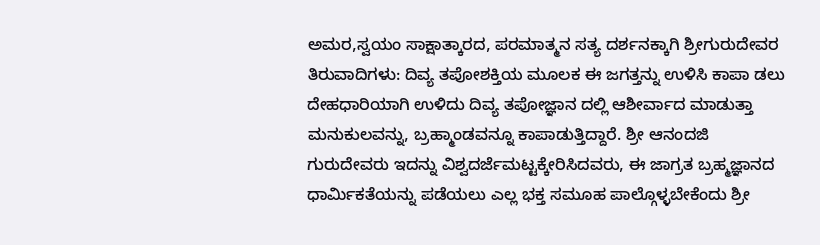ಅಮರ,ಸ್ವಯಂ ಸಾಕ್ಷಾತ್ಕಾರದ, ಪರಮಾತ್ಮನ ಸತ್ಯ ದರ್ಶನಕ್ಕಾಗಿ ಶ್ರೀಗುರುದೇವರ ತಿರುವಾದಿಗಳು: ದಿವ್ಯ ತಪೋಶಕ್ತಿಯ ಮೂಲಕ ಈ ಜಗತ್ತನ್ನು ಉಳಿಸಿ ಕಾಪಾ ಡಲು ದೇಹಧಾರಿಯಾಗಿ ಉಳಿದು ದಿವ್ಯ ತಪೋಜ್ಞಾನ ದಲ್ಲಿ ಆಶೀರ್ವಾದ ಮಾಡುತ್ತಾ ಮನುಕುಲವನ್ನು, ಬ್ರಹ್ಮಾಂಡವನ್ನೂ ಕಾಪಾಡುತ್ತಿದ್ದಾರೆ. ಶ್ರೀ ಆನಂದಜಿ ಗುರುದೇವರು ಇದನ್ನು ವಿಶ್ವದರ್ಜೆಮಟ್ಟಕ್ಕೇರಿಸಿದವರು, ಈ ಜಾಗ್ರತ ಬ್ರಹ್ಮಜ್ಞಾನದ ಧಾರ್ಮಿಕತೆಯನ್ನು ಪಡೆಯಲು ಎಲ್ಲ ಭಕ್ತ ಸಮೂಹ ಪಾಲ್ಗೊಳ್ಳಬೇಕೆಂದು ಶ್ರೀ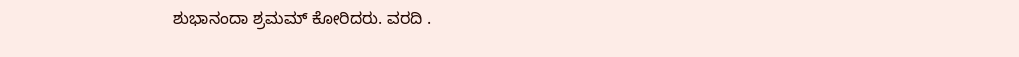ಶುಭಾನಂದಾ ಶ್ರಮಮ್ ಕೋರಿದರು. ವರದಿ .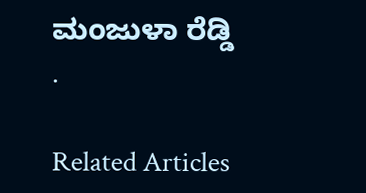ಮಂಜುಳಾ ರೆಡ್ಡಿ .

Related Articles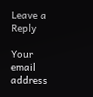Leave a Reply

Your email address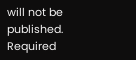will not be published. Required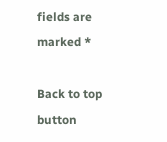fields are marked *

Back to top button